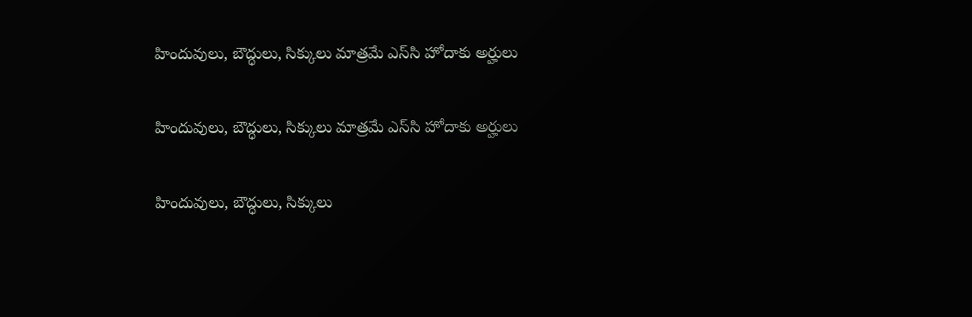హిందువులు, బౌద్ధులు, సిక్కులు మాత్రమే ఎస్‌సి హోదాకు అర్హులు

హిందువులు, బౌద్ధులు, సిక్కులు మాత్రమే ఎస్‌సి హోదాకు అర్హులు

హిందువులు, బౌద్ధులు, సిక్కులు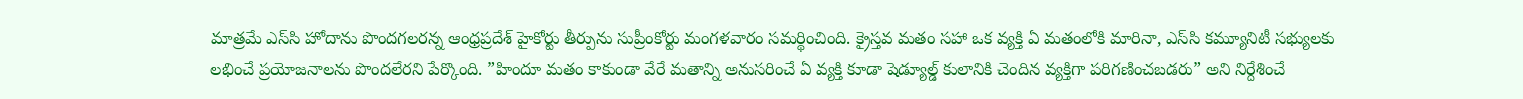మాత్రమే ఎస్‌సి హోదాను పొందగలరన్న ఆంధ్రప్రదేశ్‌ హైకోర్టు తీర్పును సుప్రీంకోర్టు మంగళవారం సమర్థించింది. క్రైస్తవ మతం సహా ఒక వ్యక్తి ఏ మతంలోకి మారినా, ఎస్‌సి కమ్యూనిటీ సభ్యులకు లభించే ప్రయోజనాలను పొందలేరని పేర్కొంది. ”హిందూ మతం కాకుండా వేరే మతాన్ని అనుసరించే ఏ వ్యక్తి కూడా షెడ్యూల్డ్‌ కులానికి చెందిన వ్యక్తిగా పరిగణించబడరు” అని నిర్దేశించే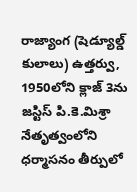రాజ్యాంగ (షెడ్యూల్డ్‌ కులాలు) ఉత్తర్వు, 1950లోని క్లాజ్‌ 3ను జస్టిస్‌ పి.కె.మిశ్రా నేతృత్వంలోని ధర్మాసనం తీర్పులో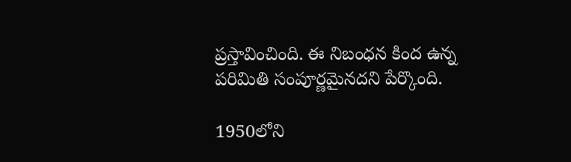ప్రస్తావించింది. ఈ నిబంధన కింద ఉన్న పరిమితి సంపూర్ణమైనదని పేర్కొంది.

1950లోని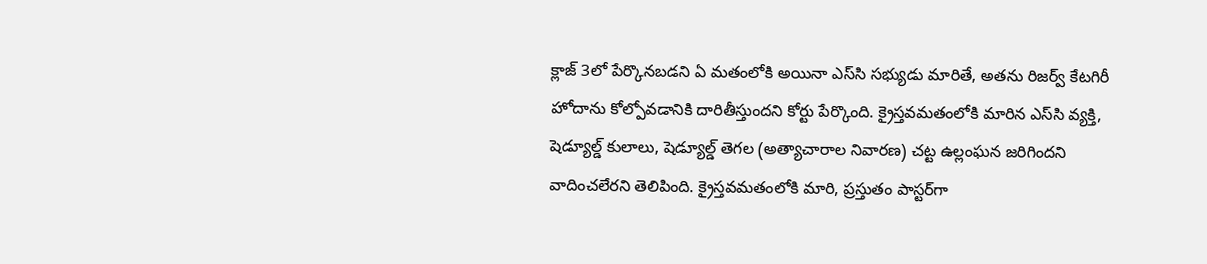క్లాజ్‌ 3లో పేర్కొనబడని ఏ మతంలోకి అయినా ఎస్‌సి సభ్యుడు మారితే, అతను రిజర్వ్‌ కేటగిరీ హోదాను కోల్పోవడానికి దారితీస్తుందని కోర్టు పేర్కొంది. క్రైస్తవమతంలోకి మారిన ఎస్‌సి వ్యక్తి, షెడ్యూల్డ్‌ కులాలు, షెడ్యూల్డ్‌ తెగల (అత్యాచారాల నివారణ) చట్ట ఉల్లంఘన జరిగిందని వాదించలేరని తెలిపింది. క్రైస్తవమతంలోకి మారి, ప్రస్తుతం పాస్టర్‌గా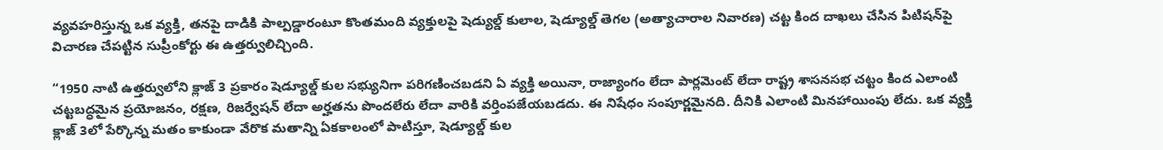వ్యవహరిస్తున్న ఒక వ్యక్తి, తనపై దాడికి పాల్పడ్డారంటూ కొంతమంది వ్యక్తులపై షెడ్యుల్డ్‌ కులాల, షెడ్యూల్డ్‌ తెగల (అత్యాచారాల నివారణ) చట్ట కింద దాఖలు చేసిన పిటిషన్‌పై విచారణ చేపట్టిన సుప్రీంకోర్టు ఈ ఉత్తర్వులిచ్చింది.

“1950 నాటి ఉత్తర్వులోని క్లాజ్ 3 ప్రకారం షెడ్యూల్డ్ కుల సభ్యునిగా పరిగణించబడని ఏ వ్యక్తి అయినా, రాజ్యాంగం లేదా పార్లమెంట్ లేదా రాష్ట్ర శాసనసభ చట్టం కింద ఎలాంటి చట్టబద్ధమైన ప్రయోజనం, రక్షణ, రిజర్వేషన్ లేదా అర్హతను పొందలేరు లేదా వారికి వర్తింపజేయబడదు. ఈ నిషేధం సంపూర్ణమైనది. దీనికి ఎలాంటి మినహాయింపు లేదు. ఒక వ్యక్తి క్లాజ్ 3లో పేర్కొన్న మతం కాకుండా వేరొక మతాన్ని ఏకకాలంలో పాటిస్తూ, షెడ్యూల్డ్ కుల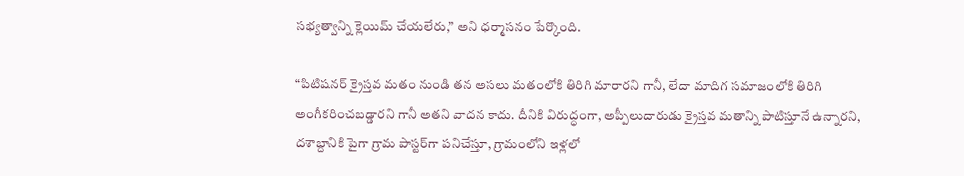సభ్యత్వాన్ని క్లెయిమ్ చేయలేరు,” అని ధర్మాసనం పేర్కొంది.

“పిటిషనర్ క్రైస్తవ మతం నుండి తన అసలు మతంలోకి తిరిగి మారారని గానీ, లేదా మాదిగ సమాజంలోకి తిరిగి అంగీకరించబడ్డారని గానీ అతని వాదన కాదు. దీనికి విరుద్ధంగా, అప్పీలుదారుడు క్రైస్తవ మతాన్ని పాటిస్తూనే ఉన్నారని, దశాబ్దానికి పైగా గ్రామ పాస్టర్‌గా పనిచేస్తూ, గ్రామంలోని ఇళ్లలో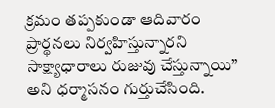క్రమం తప్పకుండా ఆదివారం ప్రార్థనలు నిర్వహిస్తున్నారని సాక్ష్యాధారాలు రుజువు చేస్తున్నాయి” అని ధర్మాసనం గుర్తుచేసింది.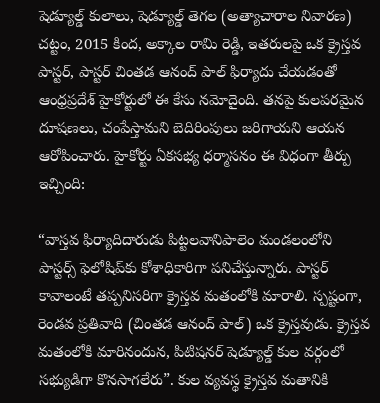షెడ్యూల్డ్ కులాలు, షెడ్యూల్డ్ తెగల (అత్యాచారాల నివారణ) చట్టం, 2015 కింద, అక్కాల రామి రెడ్డి, ఇతరులపై ఒక క్రైస్తవ పాస్టర్, పాస్టర్ చింతడ ఆనంద్ పాల్ ఫిర్యాదు చేయడంతో ఆంధ్రప్రదేశ్ హైకోర్టులో ఈ కేసు నమోదైంది. తనపై కులపరమైన దూషణలు, చంపేస్తామని బెదిరింపులు జరిగాయని ఆయన ఆరోపించారు. హైకోర్టు ఏకసభ్య ధర్మాసనం ఈ విధంగా తీర్పు ఇచ్చింది:

“వాస్తవ ఫిర్యాదిదారుడు పిట్టలవానిపాలెం మండలంలోని పాస్టర్స్ ఫెలోషిప్‌కు కోశాధికారిగా పనిచేస్తున్నారు. పాస్టర్ కావాలంటే తప్పనిసరిగా క్రైస్తవ మతంలోకి మారాలి. స్పష్టంగా, రెండవ ప్రతివాది (చింతడ ఆనంద్ పాల్) ఒక క్రైస్తవుడు. క్రైస్తవ మతంలోకి మారినందున, పిటిషనర్ షెడ్యూల్డ్ కుల వర్గంలో సభ్యుడిగా కొనసాగలేరు”. కుల వ్యవస్థ క్రైస్తవ మతానికి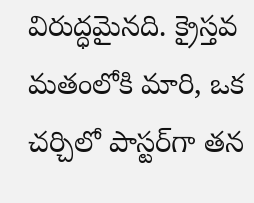విరుద్ధమైనది. క్రైస్తవ మతంలోకి మారి, ఒక చర్చిలో పాస్టర్‌గా తన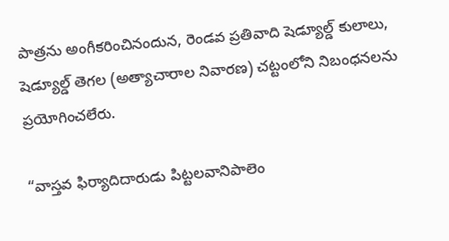పాత్రను అంగీకరించినందున, రెండవ ప్రతివాది షెడ్యూల్డ్ కులాలు, షెడ్యూల్డ్ తెగల (అత్యాచారాల నివారణ) చట్టంలోని నిబంధనలను ప్రయోగించలేరు.

“వాస్తవ ఫిర్యాదిదారుడు పిట్టలవానిపాలెం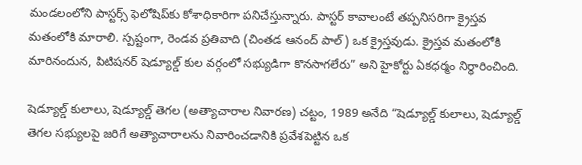మండలంలోని పాస్టర్స్ ఫెలోషిప్‌కు కోశాధికారిగా పనిచేస్తున్నారు. పాస్టర్ కావాలంటే తప్పనిసరిగా క్రైస్తవ మతంలోకి మారాలి. స్పష్టంగా, రెండవ ప్రతివాది (చింతడ ఆనంద్ పాల్) ఒక క్రైస్తవుడు. క్రైస్తవ మతంలోకి మారినందున, పిటిషనర్ షెడ్యూల్డ్ కుల వర్గంలో సభ్యుడిగా కొనసాగలేరు” అని హైకోర్టు ఏకధర్మం నిర్ధారించింది.

షెడ్యూల్డ్ కులాలు, షెడ్యూల్డ్ తెగల (అత్యాచారాల నివారణ) చట్టం, 1989 అనేది “షెడ్యూల్డ్ కులాలు, షెడ్యూల్డ్ తెగల సభ్యులపై జరిగే అత్యాచారాలను నివారించడానికి ప్రవేశపెట్టిన ఒక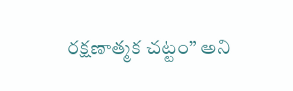రక్షణాత్మక చట్టం” అని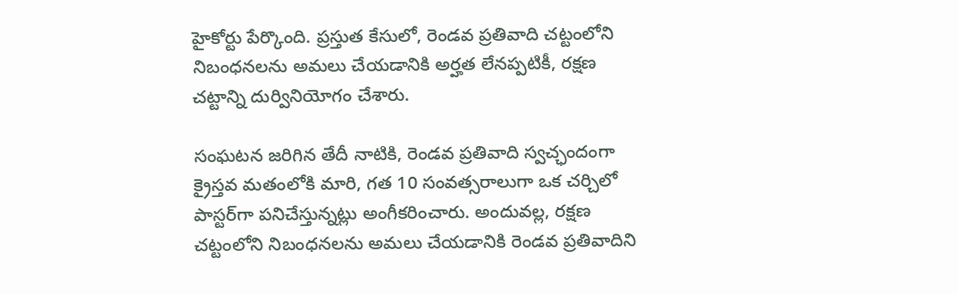హైకోర్టు పేర్కొంది. ప్రస్తుత కేసులో, రెండవ ప్రతివాది చట్టంలోని నిబంధనలను అమలు చేయడానికి అర్హత లేనప్పటికీ, రక్షణ చట్టాన్ని దుర్వినియోగం చేశారు.

సంఘటన జరిగిన తేదీ నాటికి, రెండవ ప్రతివాది స్వచ్ఛందంగా క్రైస్తవ మతంలోకి మారి, గత 10 సంవత్సరాలుగా ఒక చర్చిలో పాస్టర్‌గా పనిచేస్తున్నట్లు అంగీకరించారు. అందువల్ల, రక్షణ చట్టంలోని నిబంధనలను అమలు చేయడానికి రెండవ ప్రతివాదిని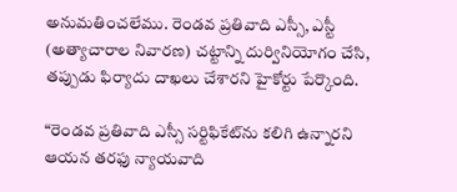అనుమతించలేము. రెండవ ప్రతివాది ఎస్సీ, ఎస్టీ (అత్యాచారాల నివారణ) చట్టాన్ని దుర్వినియోగం చేసి, తప్పుడు ఫిర్యాదు దాఖలు చేశారని హైకోర్టు పేర్కొంది.

“రెండవ ప్రతివాది ఎస్సీ సర్టిఫికేట్‌ను కలిగి ఉన్నారని ఆయన తరఫు న్యాయవాది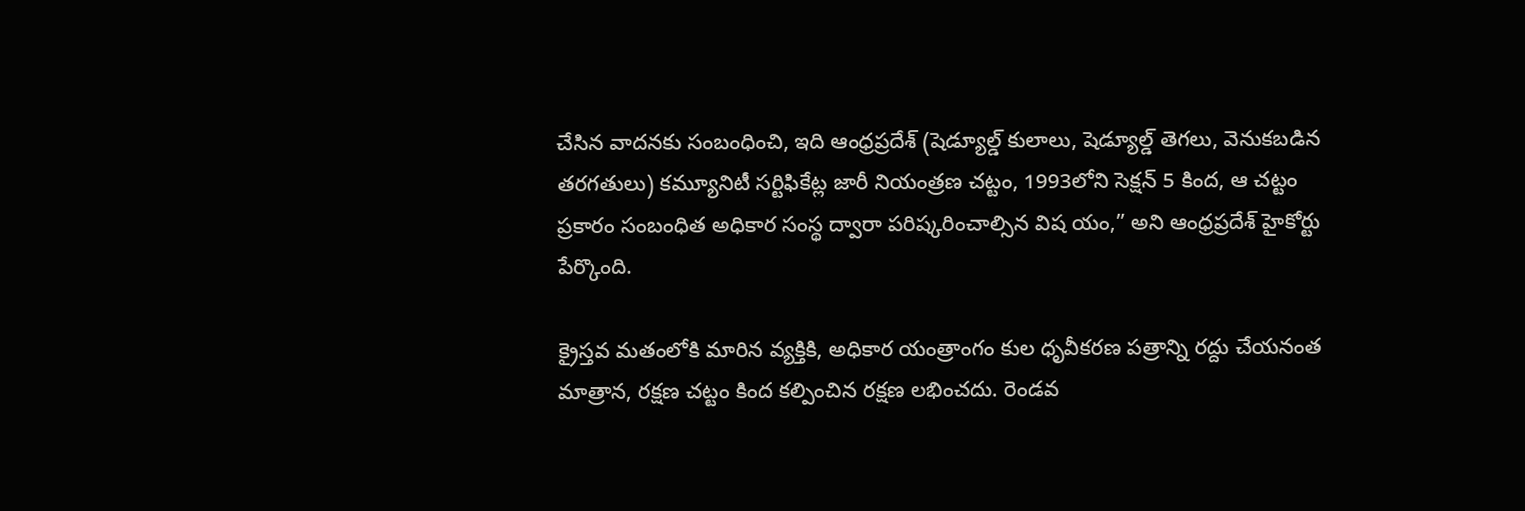చేసిన వాదనకు సంబంధించి, ఇది ఆంధ్రప్రదేశ్ (షెడ్యూల్డ్ కులాలు, షెడ్యూల్డ్ తెగలు, వెనుకబడిన తరగతులు) కమ్యూనిటీ సర్టిఫికేట్ల జారీ నియంత్రణ చట్టం, 1993లోని సెక్షన్ 5 కింద, ఆ చట్టం ప్రకారం సంబంధిత అధికార సంస్థ ద్వారా పరిష్కరించాల్సిన విష యం,” అని ఆంధ్రప్రదేశ్ హైకోర్టు పేర్కొంది.

క్రైస్తవ మతంలోకి మారిన వ్యక్తికి, అధికార యంత్రాంగం కుల ధృవీకరణ పత్రాన్ని రద్దు చేయనంత మాత్రాన, రక్షణ చట్టం కింద కల్పించిన రక్షణ లభించదు. రెండవ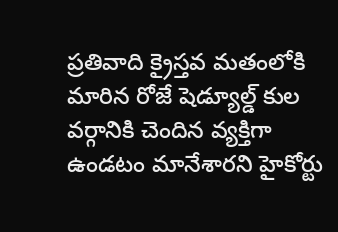ప్రతివాది క్రైస్తవ మతంలోకి మారిన రోజే షెడ్యూల్డ్ కుల వర్గానికి చెందిన వ్యక్తిగా ఉండటం మానేశారని హైకోర్టు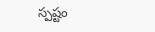స్పష్టం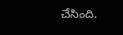చేసింది.